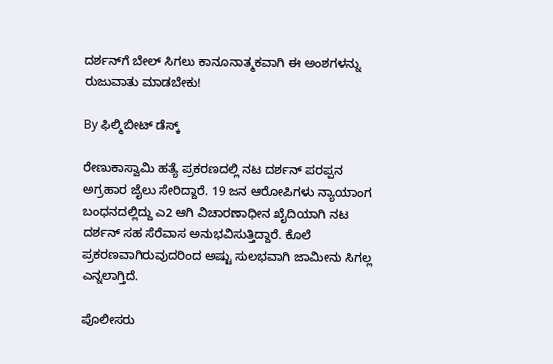ದರ್ಶನ್‌ಗೆ ಬೇಲ್ ಸಿಗಲು ಕಾನೂನಾತ್ಮಕವಾಗಿ ಈ ಅಂಶಗಳನ್ನು ರುಜುವಾತು ಮಾಡಬೇಕು!

By ಫಿಲ್ಮಿಬೀಟ್ ಡೆಸ್ಕ್

ರೇಣುಕಾಸ್ವಾಮಿ ಹತ್ಯೆ ಪ್ರಕರಣದಲ್ಲಿ ನಟ ದರ್ಶನ್ ಪರಪ್ಪನ ಅಗ್ರಹಾರ ಜೈಲು ಸೇರಿದ್ದಾರೆ. 19 ಜನ ಆರೋಪಿಗಳು ನ್ಯಾಯಾಂಗ ಬಂಧನದಲ್ಲಿದ್ದು ಎ2 ಆಗಿ ವಿಚಾರಣಾಧೀನ ಖೈದಿಯಾಗಿ ನಟ ದರ್ಶನ್ ಸಹ ಸೆರೆವಾಸ ಅನುಭವಿಸುತ್ತಿದ್ದಾರೆ. ಕೊಲೆ ಪ್ರಕರಣವಾಗಿರುವುದರಿಂದ ಅಷ್ಟು ಸುಲಭವಾಗಿ ಜಾಮೀನು ಸಿಗಲ್ಲ ಎನ್ನಲಾಗ್ತಿದೆ.

ಪೊಲೀಸರು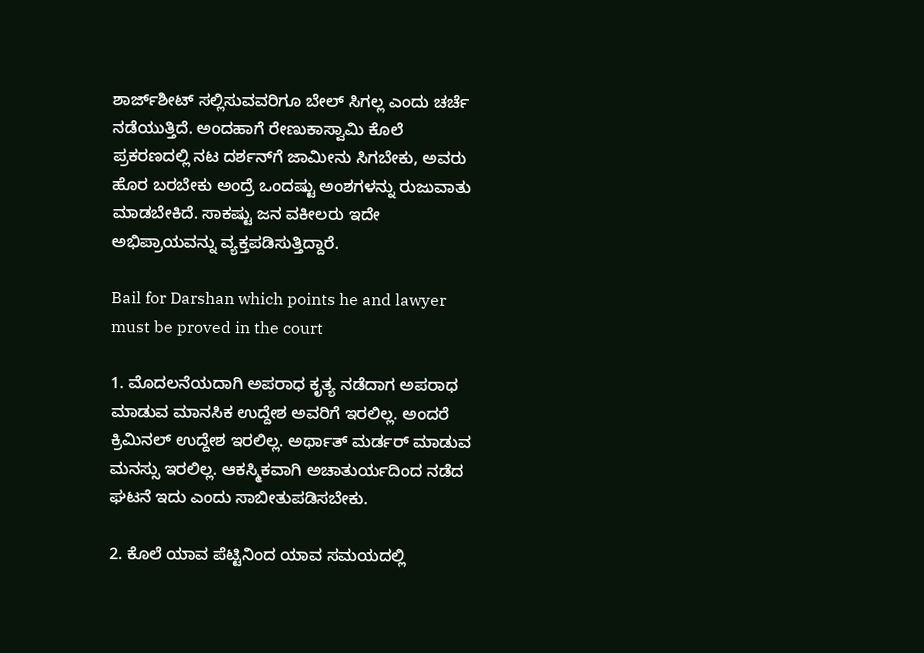ಶಾರ್ಜ್‌ಶೀಟ್ ಸಲ್ಲಿಸುವವರಿಗೂ ಬೇಲ್ ಸಿಗಲ್ಲ ಎಂದು ಚರ್ಚೆ ನಡೆಯುತ್ತಿದೆ. ಅಂದಹಾಗೆ ರೇಣುಕಾಸ್ವಾಮಿ ಕೊಲೆ ಪ್ರಕರಣದಲ್ಲಿ ನಟ ದರ್ಶನ್‌ಗೆ ಜಾಮೀನು ಸಿಗಬೇಕು, ಅವರು ಹೊರ ಬರಬೇಕು ಅಂದ್ರೆ ಒಂದಷ್ಟು ಅಂಶಗಳನ್ನು ರುಜುವಾತು ಮಾಡಬೇಕಿದೆ. ಸಾಕಷ್ಟು ಜನ ವಕೀಲರು ಇದೇ ಅಭಿಪ್ರಾಯವನ್ನು ವ್ಯಕ್ತಪಡಿಸುತ್ತಿದ್ದಾರೆ.

Bail for Darshan which points he and lawyer must be proved in the court

1. ಮೊದಲನೆಯದಾಗಿ ಅಪರಾಧ ಕೃತ್ಯ ನಡೆದಾಗ ಅಪರಾಧ ಮಾಡುವ ಮಾನಸಿಕ ಉದ್ದೇಶ ಅವರಿಗೆ ಇರಲಿಲ್ಲ. ಅಂದರೆ ಕ್ರಿಮಿನಲ್ ಉದ್ದೇಶ ಇರಲಿಲ್ಲ. ಅರ್ಥಾತ್ ಮರ್ಡರ್ ಮಾಡುವ ಮನಸ್ಸು ಇರಲಿಲ್ಲ. ಆಕಸ್ಮಿಕವಾಗಿ ಅಚಾತುರ್ಯದಿಂದ ನಡೆದ ಘಟನೆ ಇದು ಎಂದು ಸಾಬೀತುಪಡಿಸಬೇಕು.

2. ಕೊಲೆ ಯಾವ ಪೆಟ್ಟಿನಿಂದ ಯಾವ ಸಮಯದಲ್ಲಿ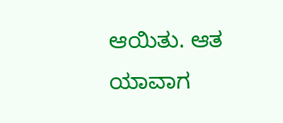ಆಯಿತು. ಆತ ಯಾವಾಗ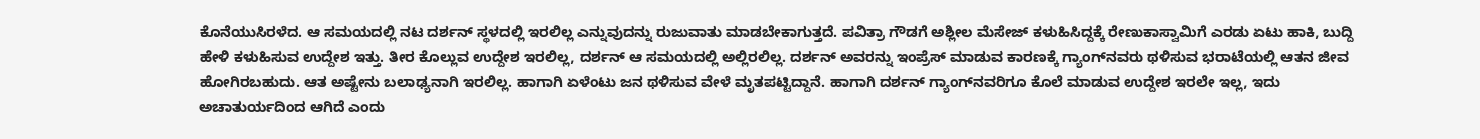ಕೊನೆಯುಸಿರಳೆದ. ಆ ಸಮಯದಲ್ಲಿ ನಟ ದರ್ಶನ್ ಸ್ಥಳದಲ್ಲಿ ಇರಲಿಲ್ಲ ಎನ್ನುವುದನ್ನು ರುಜುವಾತು ಮಾಡಬೇಕಾಗುತ್ತದೆ. ಪವಿತ್ರಾ ಗೌಡಗೆ ಅಶ್ಲೀಲ ಮೆಸೇಜ್ ಕಳುಹಿಸಿದ್ದಕ್ಕೆ ರೇಣುಕಾಸ್ವಾಮಿಗೆ ಎರಡು ಏಟು ಹಾಕಿ, ಬುದ್ದಿ ಹೇಳಿ ಕಳುಹಿಸುವ ಉದ್ದೇಶ ಇತ್ತು. ತೀರ ಕೊಲ್ಲುವ ಉದ್ದೇಶ ಇರಲಿಲ್ಲ, ದರ್ಶನ್ ಆ ಸಮಯದಲ್ಲಿ ಅಲ್ಲಿರಲಿಲ್ಲ. ದರ್ಶನ್ ಅವರನ್ನು ಇಂಪ್ರೆಸ್ ಮಾಡುವ ಕಾರಣಕ್ಕೆ ಗ್ಯಾಂಗ್‌ನವರು ಥಳಿಸುವ ಭರಾಟೆಯಲ್ಲಿ ಆತನ ಜೀವ ಹೋಗಿರಬಹುದು. ಆತ ಅಷ್ಟೇನು ಬಲಾಢ್ಯನಾಗಿ ಇರಲಿಲ್ಲ. ಹಾಗಾಗಿ ಏಳೆಂಟು ಜನ ಥಳಿಸುವ ವೇಳೆ ಮೃತಪಟ್ಟಿದ್ದಾನೆ. ಹಾಗಾಗಿ ದರ್ಶನ್ ಗ್ಯಾಂಗ್‌ನವರಿಗೂ ಕೊಲೆ ಮಾಡುವ ಉದ್ದೇಶ ಇರಲೇ ಇಲ್ಲ, ಇದು ಅಚಾತುರ್ಯದಿಂದ ಆಗಿದೆ ಎಂದು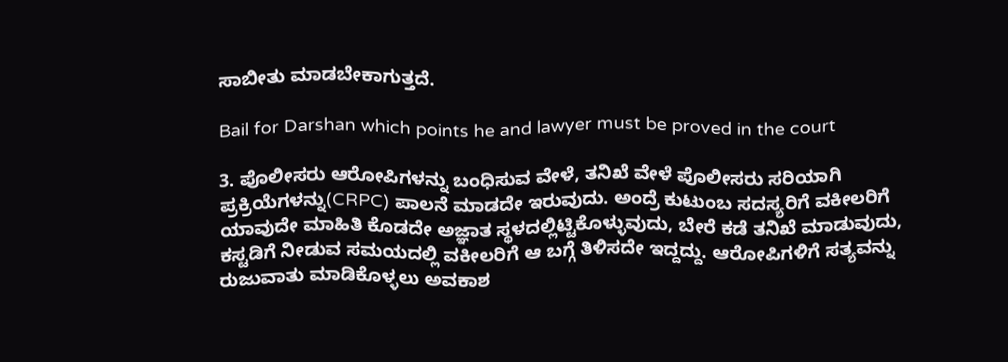ಸಾಬೀತು ಮಾಡಬೇಕಾಗುತ್ತದೆ.

Bail for Darshan which points he and lawyer must be proved in the court

3. ಪೊಲೀಸರು ಆರೋಪಿಗಳನ್ನು ಬಂಧಿಸುವ ವೇಳೆ, ತನಿಖೆ ವೇಳೆ ಪೊಲೀಸರು ಸರಿಯಾಗಿ ಪ್ರಕ್ರಿಯೆಗಳನ್ನು(CRPC) ಪಾಲನೆ ಮಾಡದೇ ಇರುವುದು. ಅಂದ್ರೆ ಕುಟುಂಬ ಸದಸ್ಯರಿಗೆ ವಕೀಲರಿಗೆ ಯಾವುದೇ ಮಾಹಿತಿ ಕೊಡದೇ ಅಜ್ಞಾತ ಸ್ಥಳದಲ್ಲಿಟ್ಟಿಕೊಳ್ಳುವುದು, ಬೇರೆ ಕಡೆ ತನಿಖೆ ಮಾಡುವುದು, ಕಸ್ಟಡಿಗೆ ನೀಡುವ ಸಮಯದಲ್ಲಿ ವಕೀಲರಿಗೆ ಆ ಬಗ್ಗೆ ತಿಳಿಸದೇ ಇದ್ದದ್ದು. ಆರೋಪಿಗಳಿಗೆ ಸತ್ಯವನ್ನು ರುಜುವಾತು ಮಾಡಿಕೊಳ್ಳಲು ಅವಕಾಶ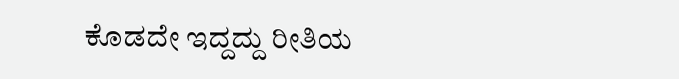ಕೊಡದೇ ಇದ್ದದ್ದು ರೀತಿಯ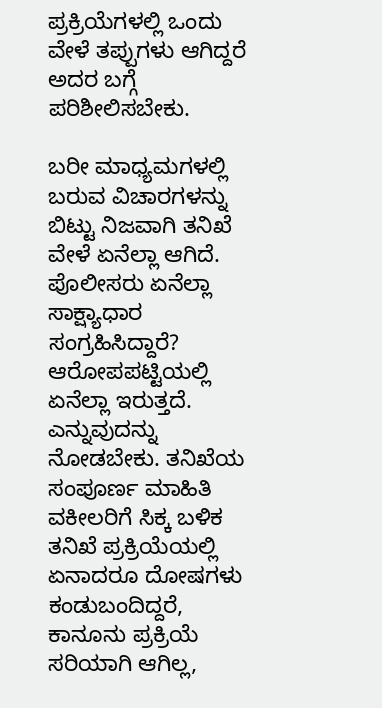ಪ್ರಕ್ರಿಯೆಗಳಲ್ಲಿ ಒಂದು ವೇಳೆ ತಪ್ಪುಗಳು ಆಗಿದ್ದರೆ ಅದರ ಬಗ್ಗೆ ಪರಿಶೀಲಿಸಬೇಕು.

ಬರೀ ಮಾಧ್ಯಮಗಳಲ್ಲಿ ಬರುವ ವಿಚಾರಗಳನ್ನು ಬಿಟ್ಟು ನಿಜವಾಗಿ ತನಿಖೆ ವೇಳೆ ಏನೆಲ್ಲಾ ಆಗಿದೆ. ಪೊಲೀಸರು ಏನೆಲ್ಲಾ ಸಾಕ್ಷ್ಯಾಧಾರ ಸಂಗ್ರಹಿಸಿದ್ದಾರೆ? ಆರೋಪಪಟ್ಟಿಯಲ್ಲಿ ಏನೆಲ್ಲಾ ಇರುತ್ತದೆ. ಎನ್ನುವುದನ್ನು ನೋಡಬೇಕು. ತನಿಖೆಯ ಸಂಪೂರ್ಣ ಮಾಹಿತಿ ವಕೀಲರಿಗೆ ಸಿಕ್ಕ ಬಳಿಕ ತನಿಖೆ ಪ್ರಕ್ರಿಯೆಯಲ್ಲಿ ಏನಾದರೂ ದೋಷಗಳು ಕಂಡುಬಂದಿದ್ದರೆ, ಕಾನೂನು ಪ್ರಕ್ರಿಯೆ ಸರಿಯಾಗಿ ಆಗಿಲ್ಲ,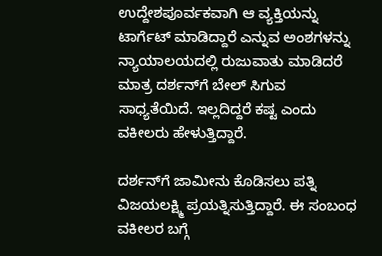ಉದ್ದೇಶಪೂರ್ವಕವಾಗಿ ಆ ವ್ಯಕ್ತಿಯನ್ನು ಟಾರ್ಗೆಟ್ ಮಾಡಿದ್ದಾರೆ ಎನ್ನುವ ಅಂಶಗಳನ್ನು ನ್ಯಾಯಾಲಯದಲ್ಲಿ ರುಜುವಾತು ಮಾಡಿದರೆ ಮಾತ್ರ ದರ್ಶನ್‌ಗೆ ಬೇಲ್ ಸಿಗುವ ಸಾಧ್ಯತೆಯಿದೆ. ಇಲ್ಲದಿದ್ದರೆ ಕಷ್ಟ ಎಂದು ವಕೀಲರು ಹೇಳುತ್ತಿದ್ದಾರೆ.

ದರ್ಶನ್‌ಗೆ ಜಾಮೀನು ಕೊಡಿಸಲು ಪತ್ನಿ ವಿಜಯಲಕ್ಷ್ಮಿ ಪ್ರಯತ್ನಿಸುತ್ತಿದ್ದಾರೆ. ಈ ಸಂಬಂಧ ವಕೀಲರ ಬಗ್ಗೆ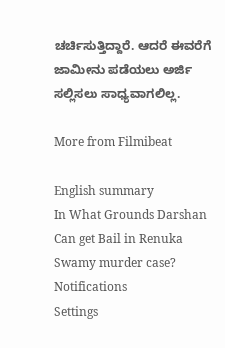ಚರ್ಚಿಸುತ್ತಿದ್ದಾರೆ. ಆದರೆ ಈವರೆಗೆ ಜಾಮೀನು ಪಡೆಯಲು ಅರ್ಜಿ ಸಲ್ಲಿಸಲು ಸಾಧ್ಯವಾಗಲಿಲ್ಲ.

More from Filmibeat

English summary
In What Grounds Darshan Can get Bail in Renuka Swamy murder case?
Notifications
Settings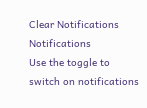Clear Notifications
Notifications
Use the toggle to switch on notifications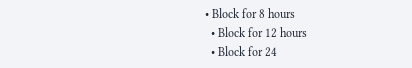• Block for 8 hours
  • Block for 12 hours
  • Block for 24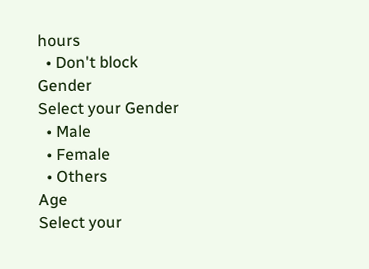hours
  • Don't block
Gender
Select your Gender
  • Male
  • Female
  • Others
Age
Select your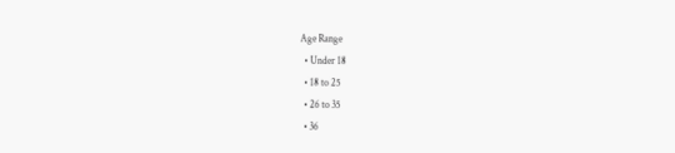Age Range
  • Under 18
  • 18 to 25
  • 26 to 35
  • 36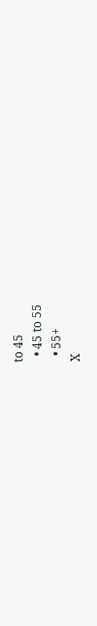to 45
  • 45 to 55
  • 55+
X